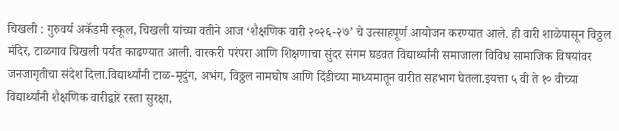चिखली : गुरुवर्य अकॅडमी स्कूल, चिखली यांच्या वतीने आज ‘शैक्षणिक वारी २०२६-२७’ चे उत्साहपूर्ण आयोजन करण्यात आले. ही वारी शाळेपासून विठ्ठल मंदिर, टाळगाव चिखली पर्यंत काढण्यात आली. वारकरी परंपरा आणि शिक्षणाचा सुंदर संगम घडवत विद्यार्थ्यांनी समाजाला विविध सामाजिक विषयांवर जनजागृतीचा संदेश दिला.विद्यार्थ्यांनी टाळ-मृदुंग, अभंग, विठ्ठल नामघोष आणि दिंडीच्या माध्यमातून वारीत सहभाग घेतला.इयत्ता ५ वी ते १० वीच्या विद्यार्थ्यांनी शैक्षणिक वारीद्वारे रस्ता सुरक्षा,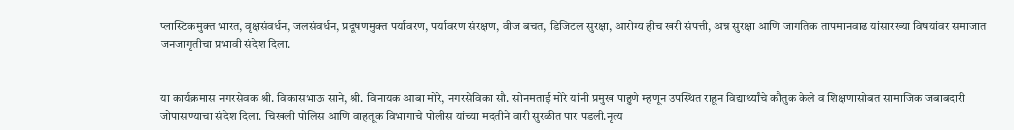प्लास्टिकमुक्त भारत, वृक्षसंवर्धन, जलसंवर्धन, प्रदूषणमुक्त पर्यावरण, पर्यावरण संरक्षण, वीज बचत, डिजिटल सुरक्षा, आरोग्य हीच खरी संपत्ती, अन्न सुरक्षा आणि जागतिक तापमानवाढ यांसारख्या विषयांवर समाजात जनजागृतीचा प्रभावी संदेश दिला.


या कार्यक्रमास नगरसेवक श्री. विकासभाऊ साने, श्री. विनायक आबा मोरे, नगरसेविका सौ. सोनमताई मोरे यांनी प्रमुख पाहुणे म्हणून उपस्थित राहून विद्यार्थ्यांचे कौतुक केले व शिक्षणासोबत सामाजिक जबाबदारी जोपासण्याचा संदेश दिला. चिखली पोलिस आणि वाहतूक विभागाचे पोलीस यांच्या मदतीने वारी सुरळीत पार पडली.नृत्य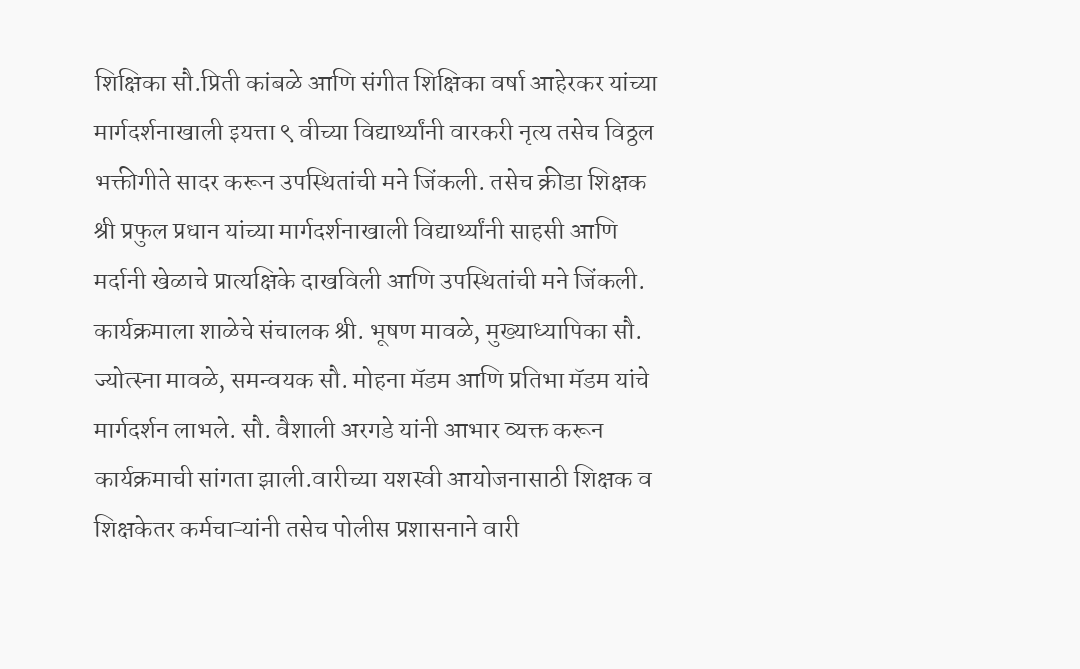शिक्षिका सौ.प्रिती कांबळे आणि संगीत शिक्षिका वर्षा आहेरकर यांच्या मार्गदर्शनाखाली इयत्ता ९ वीच्या विद्यार्थ्यांनी वारकरी नृत्य तसेच विठ्ठल भक्तीगीते सादर करून उपस्थितांची मने जिंकली. तसेच क्रीडा शिक्षक श्री प्रफुल प्रधान यांच्या मार्गदर्शनाखाली विद्यार्थ्यांनी साहसी आणि मर्दानी खेळाचे प्रात्यक्षिके दाखविली आणि उपस्थितांची मने जिंकली.
कार्यक्रमाला शाळेचे संचालक श्री. भूषण मावळे, मुख्याध्यापिका सौ. ज्योत्स्ना मावळे, समन्वयक सौ. मोहना मॅडम आणि प्रतिभा मॅडम यांचे मार्गदर्शन लाभले. सौ. वैशाली अरगडे यांनी आभार व्यक्त करून कार्यक्रमाची सांगता झाली.वारीच्या यशस्वी आयोजनासाठी शिक्षक व शिक्षकेतर कर्मचाऱ्यांनी तसेच पोलीस प्रशासनाने वारी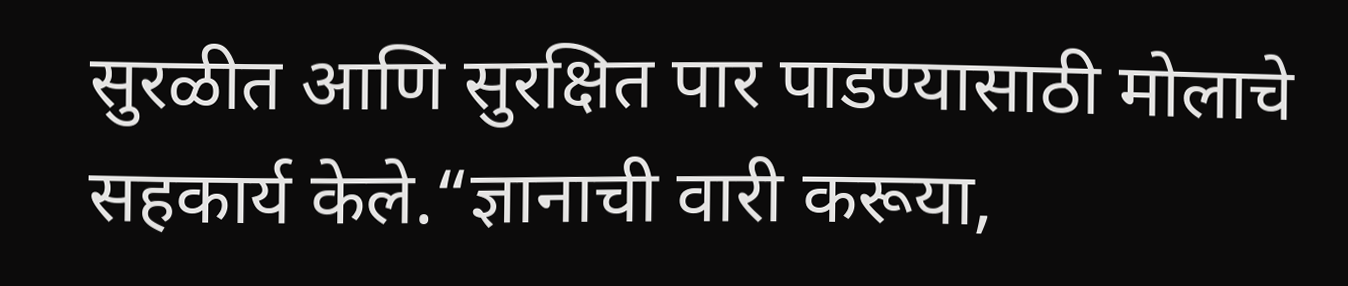सुरळीत आणि सुरक्षित पार पाडण्यासाठी मोलाचे सहकार्य केले.“ज्ञानाची वारी करूया,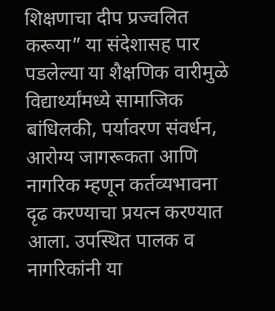शिक्षणाचा दीप प्रज्वलित करूया” या संदेशासह पार पडलेल्या या शैक्षणिक वारीमुळे विद्यार्थ्यांमध्ये सामाजिक बांधिलकी, पर्यावरण संवर्धन, आरोग्य जागरूकता आणि नागरिक म्हणून कर्तव्यभावना दृढ करण्याचा प्रयत्न करण्यात आला. उपस्थित पालक व नागरिकांनी या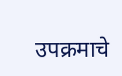उपक्रमाचे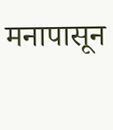मनापासून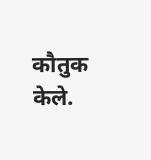कौतुक केले.